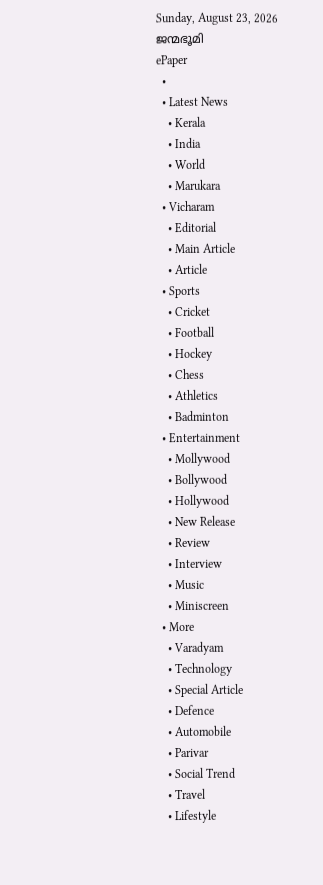Sunday, August 23, 2026
ജന്മഭൂമി
ePaper
  •
  • Latest News
    • Kerala
    • India
    • World
    • Marukara
  • Vicharam
    • Editorial
    • Main Article
    • Article
  • Sports
    • Cricket
    • Football
    • Hockey
    • Chess
    • Athletics
    • Badminton
  • Entertainment
    • Mollywood
    • Bollywood
    • Hollywood
    • New Release
    • Review
    • Interview
    • Music
    • Miniscreen
  • More
    • Varadyam
    • Technology
    • Special Article
    • Defence
    • Automobile
    • Parivar
    • Social Trend
    • Travel
    • Lifestyle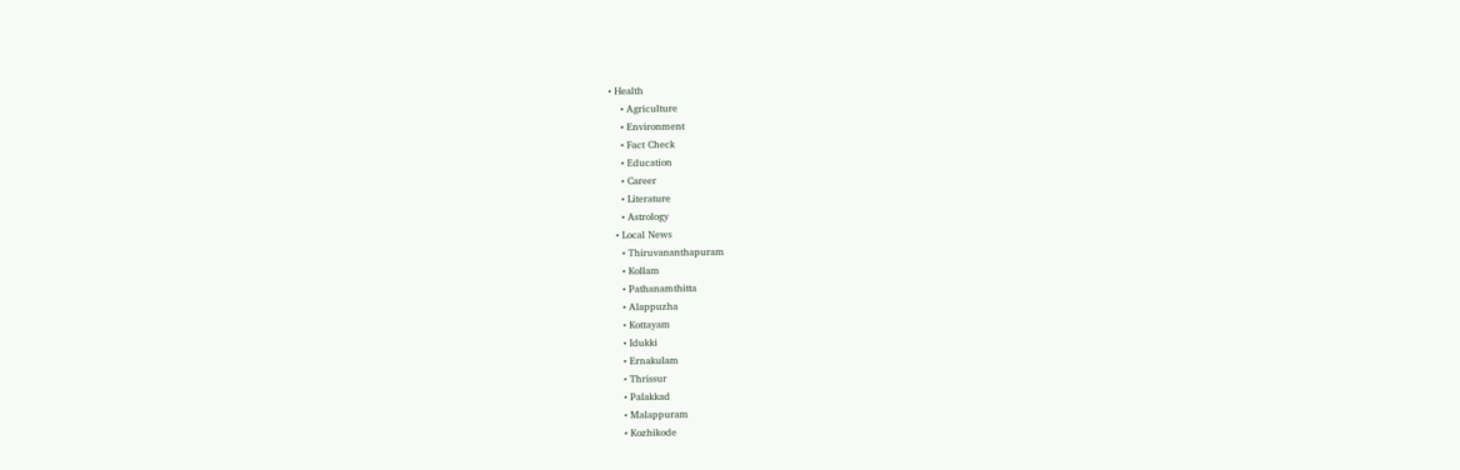• Health
    • Agriculture
    • Environment
    • Fact Check
    • Education
    • Career
    • Literature
    • Astrology
  • Local News
    • Thiruvananthapuram
    • Kollam
    • Pathanamthitta
    • Alappuzha
    • Kottayam
    • Idukki
    • Ernakulam
    • Thrissur
    • Palakkad
    • Malappuram
    • Kozhikode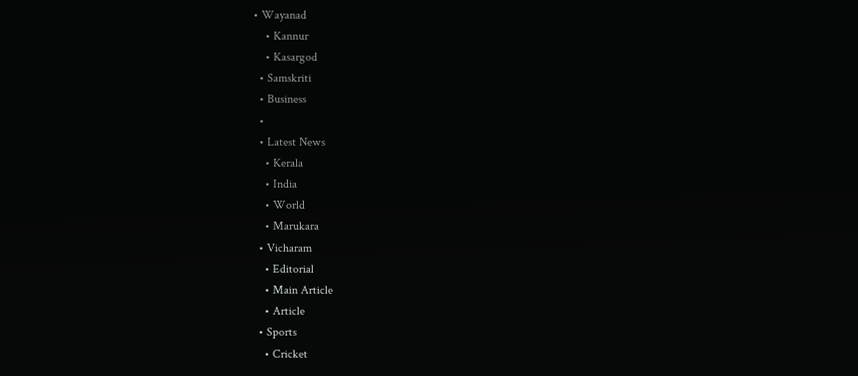• Wayanad
    • Kannur
    • Kasargod
  • Samskriti
  • Business
  •
  • Latest News
    • Kerala
    • India
    • World
    • Marukara
  • Vicharam
    • Editorial
    • Main Article
    • Article
  • Sports
    • Cricket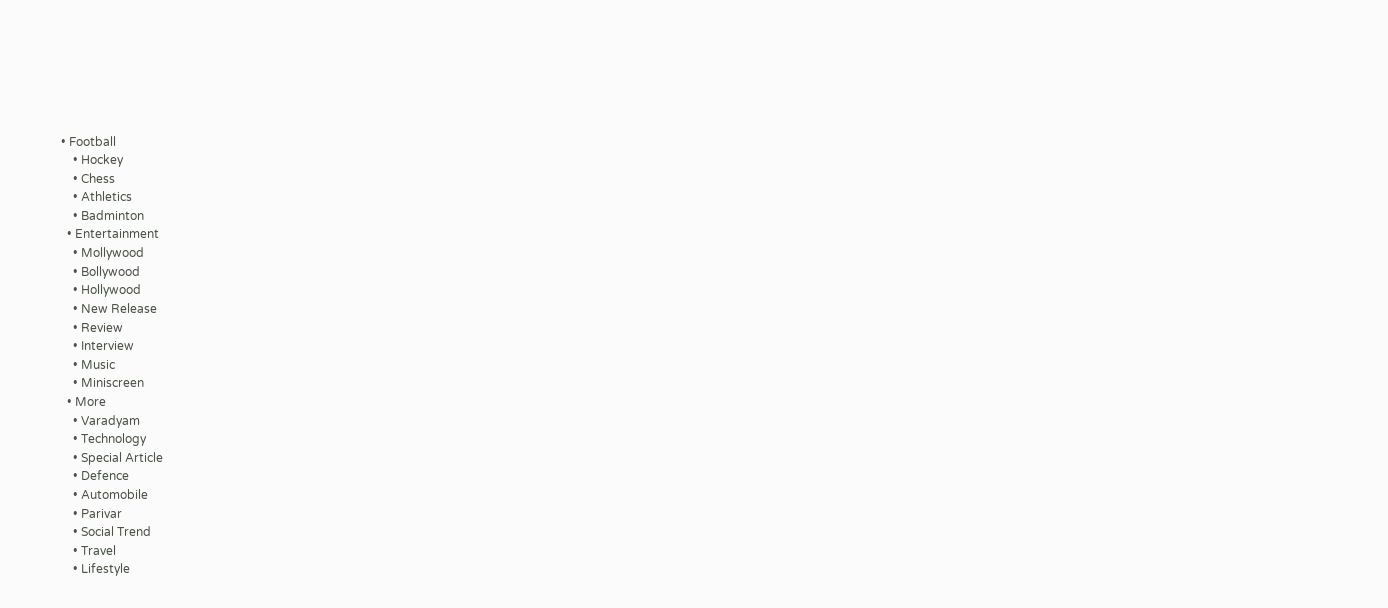• Football
    • Hockey
    • Chess
    • Athletics
    • Badminton
  • Entertainment
    • Mollywood
    • Bollywood
    • Hollywood
    • New Release
    • Review
    • Interview
    • Music
    • Miniscreen
  • More
    • Varadyam
    • Technology
    • Special Article
    • Defence
    • Automobile
    • Parivar
    • Social Trend
    • Travel
    • Lifestyle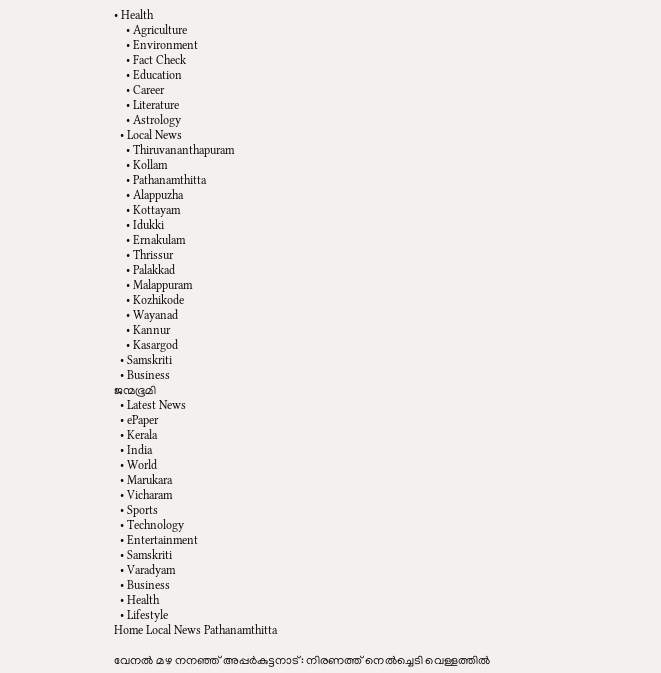• Health
    • Agriculture
    • Environment
    • Fact Check
    • Education
    • Career
    • Literature
    • Astrology
  • Local News
    • Thiruvananthapuram
    • Kollam
    • Pathanamthitta
    • Alappuzha
    • Kottayam
    • Idukki
    • Ernakulam
    • Thrissur
    • Palakkad
    • Malappuram
    • Kozhikode
    • Wayanad
    • Kannur
    • Kasargod
  • Samskriti
  • Business
ജന്മഭൂമി
  • Latest News
  • ePaper
  • Kerala
  • India
  • World
  • Marukara
  • Vicharam
  • Sports
  • Technology
  • Entertainment
  • Samskriti
  • Varadyam
  • Business
  • Health
  • Lifestyle
Home Local News Pathanamthitta

വേനല്‍ മഴ നനഞ്ഞ് അപ്പര്‍കുട്ടനാട്: നിരണത്ത് നെല്‍ച്ചെടി വെള്ളത്തില്‍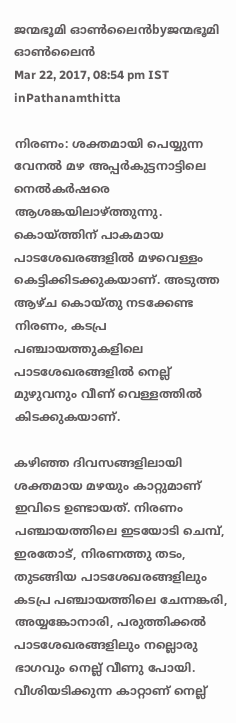ജന്മഭൂമി ഓണ്‍ലൈന്‍byജന്മഭൂമി ഓണ്‍ലൈന്‍
Mar 22, 2017, 08:54 pm IST
inPathanamthitta

നിരണം: ശക്തമായി പെയ്യുന്ന വേനല്‍ മഴ അപ്പര്‍കുട്ടനാട്ടിലെ നെല്‍കര്‍ഷരെ ആശങ്കയിലാഴ്‌ത്തുന്നു. കൊയ്‌ത്തിന് പാകമായ പാടശേഖരങ്ങളില്‍ മഴവെള്ളം കെട്ടിക്കിടക്കുകയാണ്. അടുത്ത ആഴ്ച കൊയ്തു നടക്കേണ്ട നിരണം, കടപ്ര പഞ്ചായത്തുകളിലെ പാടശേഖരങ്ങളില്‍ നെല്ല് മുഴുവനും വീണ് വെള്ളത്തില്‍ കിടക്കുകയാണ്.

കഴിഞ്ഞ ദിവസങ്ങളിലായി ശക്തമായ മഴയും കാറ്റുമാണ് ഇവിടെ ഉണ്ടായത്. നിരണം പഞ്ചായത്തിലെ ഇടയോടി ചെമ്പ്, ഇരതോട്, നിരണത്തു തടം, തുടങ്ങിയ പാടശേഖരങ്ങളിലും കടപ്ര പഞ്ചായത്തിലെ ചേന്നങ്കരി, അയ്യങ്കോനാരി, പരുത്തിക്കല്‍ പാടശേഖരങ്ങളിലും നല്ലൊരു ഭാഗവും നെല്ല് വീണു പോയി. വീശിയടിക്കുന്ന കാറ്റാണ് നെല്ല്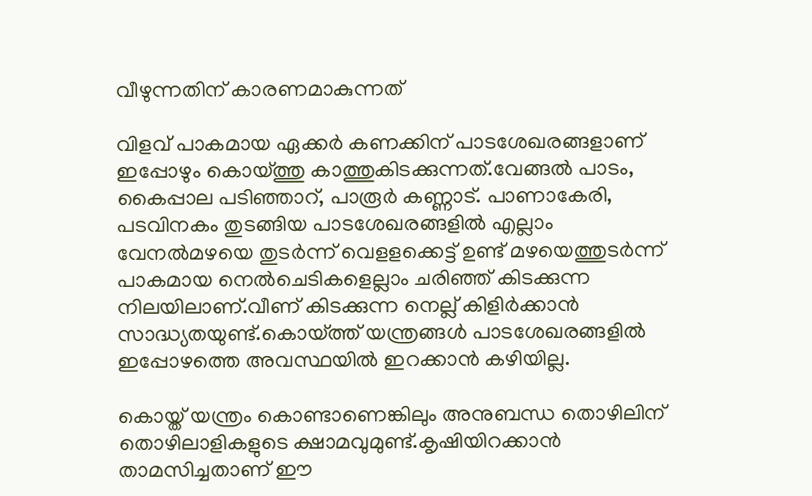വീഴുന്നതിന് കാരണമാകുന്നത്

വിളവ് പാകമായ ഏക്കര്‍ കണക്കിന് പാടശേഖരങ്ങളാണ് ഇപ്പോഴും കൊയ്‌ത്തു കാത്തുകിടക്കുന്നത്.വേങ്ങല്‍ പാടം, കൈപ്പാല പടിഞ്ഞാറ്, പാരൂര്‍ കണ്ണാട്. പാണാകേരി, പടവിനകം തുടങ്ങിയ പാടശേഖരങ്ങളില്‍ എല്ലാം വേനല്‍മഴയെ തുടര്‍ന്ന് വെളളക്കെട്ട് ഉണ്ട് മഴയെത്തുടര്‍ന്ന് പാകമായ നെല്‍ചെടികളെല്ലാം ചരിഞ്ഞ് കിടക്കുന്ന നിലയിലാണ്.വീണ് കിടക്കുന്ന നെല്ല് കിളിര്‍ക്കാന്‍ സാദ്ധ്യതയുണ്ട്.കൊയ്‌ത്ത് യന്ത്രങ്ങള്‍ പാടശേഖരങ്ങളില്‍ ഇപ്പോഴത്തെ അവസ്ഥയില്‍ ഇറക്കാന്‍ കഴിയില്ല.

കൊയ്ത് യന്ത്രം കൊണ്ടാണെങ്കിലും അനുബന്ധ തൊഴിലിന് തൊഴിലാളികളുടെ ക്ഷാമവുമുണ്ട്.കൃഷിയിറക്കാന്‍ താമസിച്ചതാണ് ഈ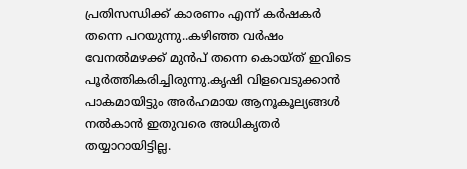പ്രതിസന്ധിക്ക് കാരണം എന്ന് കര്‍ഷകര്‍ തന്നെ പറയുന്നു..കഴിഞ്ഞ വര്‍ഷം വേനല്‍മഴക്ക് മുന്‍പ് തന്നെ കൊയ്ത് ഇവിടെ പൂര്‍ത്തികരിച്ചിരുന്നു.കൃഷി വിളവെടുക്കാന്‍ പാകമായിട്ടും അര്‍ഹമായ ആനൂകൂല്യങ്ങള്‍ നല്‍കാന്‍ ഇതുവരെ അധികൃതര്‍ തയ്യാറായിട്ടില്ല.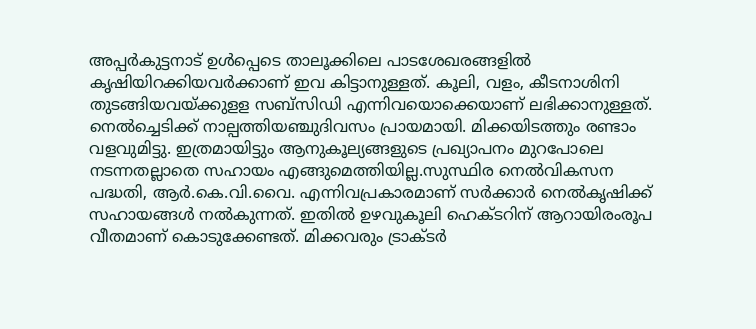അപ്പര്‍കുട്ടനാട് ഉള്‍പ്പെടെ താലൂക്കിലെ പാടശേഖരങ്ങളില്‍ കൃഷിയിറക്കിയവര്‍ക്കാണ് ഇവ കിട്ടാനുള്ളത്. കൂലി, വളം, കീടനാശിനി തുടങ്ങിയവയ്‌ക്കുളള സബ്‌സിഡി എന്നിവയൊക്കെയാണ് ലഭിക്കാനുള്ളത്. നെല്‍ച്ചെടിക്ക് നാല്പത്തിയഞ്ചുദിവസം പ്രായമായി. മിക്കയിടത്തും രണ്ടാം വളവുമിട്ടു. ഇത്രമായിട്ടും ആനുകൂല്യങ്ങളുടെ പ്രഖ്യാപനം മുറപോലെ നടന്നതല്ലാതെ സഹായം എങ്ങുമെത്തിയില്ല.സുസ്ഥിര നെല്‍വികസന പദ്ധതി, ആര്‍.കെ.വി.വൈ. എന്നിവപ്രകാരമാണ് സര്‍ക്കാര്‍ നെല്‍കൃഷിക്ക് സഹായങ്ങള്‍ നല്‍കുന്നത്. ഇതില്‍ ഉഴവുകൂലി ഹെക്ടറിന് ആറായിരംരൂപ വീതമാണ് കൊടുക്കേണ്ടത്. മിക്കവരും ട്രാക്ടര്‍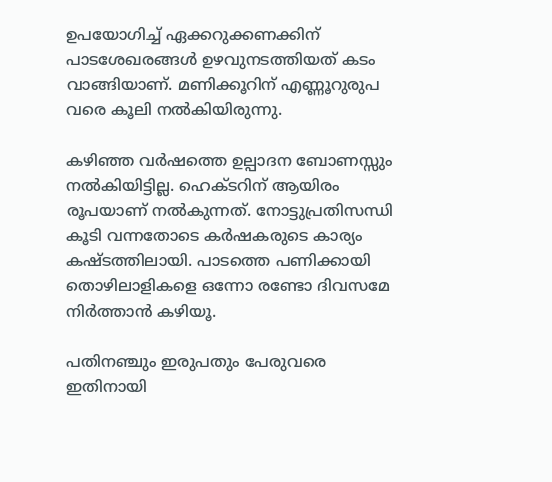ഉപയോഗിച്ച് ഏക്കറുക്കണക്കിന് പാടശേഖരങ്ങള്‍ ഉഴവുനടത്തിയത് കടം വാങ്ങിയാണ്. മണിക്കൂറിന് എണ്ണൂറുരുപ വരെ കൂലി നല്‍കിയിരുന്നു.

കഴിഞ്ഞ വര്‍ഷത്തെ ഉല്പാദന ബോണസ്സും നല്‍കിയിട്ടില്ല. ഹെക്ടറിന് ആയിരം രൂപയാണ് നല്‍കുന്നത്. നോട്ടുപ്രതിസന്ധി കൂടി വന്നതോടെ കര്‍ഷകരുടെ കാര്യം കഷ്ടത്തിലായി. പാടത്തെ പണിക്കായി തൊഴിലാളികളെ ഒന്നോ രണ്ടോ ദിവസമേ നിര്‍ത്താന്‍ കഴിയൂ.

പതിനഞ്ചും ഇരുപതും പേരുവരെ ഇതിനായി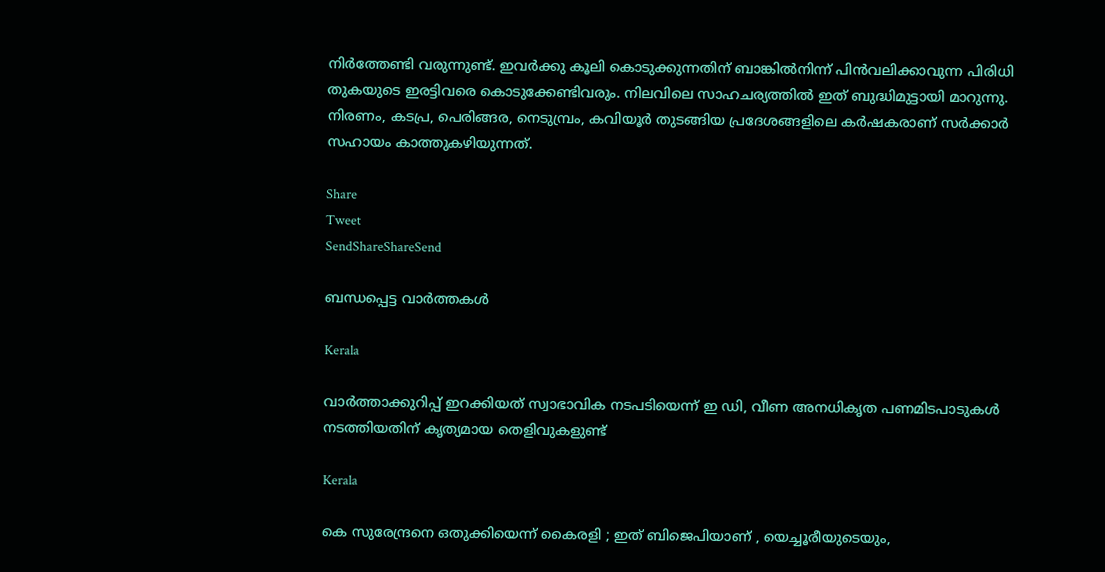നിര്‍ത്തേണ്ടി വരുന്നുണ്ട്. ഇവര്‍ക്കു കൂലി കൊടുക്കുന്നതിന് ബാങ്കില്‍നിന്ന് പിന്‍വലിക്കാവുന്ന പിരിധി തുകയുടെ ഇരട്ടിവരെ കൊടുക്കേണ്ടിവരും. നിലവിലെ സാഹചര്യത്തില്‍ ഇത് ബുദ്ധിമുട്ടായി മാറുന്നു. നിരണം, കടപ്ര, പെരിങ്ങര, നെടുമ്പ്രം, കവിയൂര്‍ തുടങ്ങിയ പ്രദേശങ്ങളിലെ കര്‍ഷകരാണ് സര്‍ക്കാര്‍ സഹായം കാത്തുകഴിയുന്നത്.

Share
Tweet
SendShareShareSend

ബന്ധപ്പെട്ട വാര്‍ത്തകള്‍

Kerala

വാര്‍ത്താക്കുറിപ്പ് ഇറക്കിയത് സ്വാഭാവിക നടപടിയെന്ന് ഇ ഡി, വീണ അനധികൃത പണമിടപാടുകള്‍ നടത്തിയതിന് കൃത്യമായ തെളിവുകളുണ്ട്

Kerala

കെ സുരേന്ദ്രനെ ഒതുക്കിയെന്ന് കൈരളി ; ഇത് ബിജെപിയാണ് , യെച്ചൂരീയുടെയും,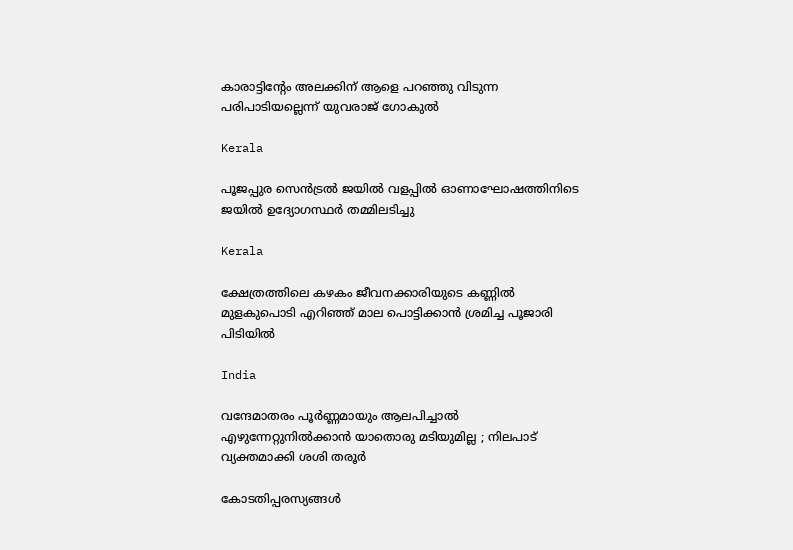കാരാട്ടിന്‍റേം അലക്കിന് ആളെ പറഞ്ഞു വിടുന്ന പരിപാടിയല്ലെന്ന് യുവരാജ് ഗോകുൽ

Kerala

പൂജപ്പുര സെന്‍ട്രല്‍ ജയില്‍ വളപ്പില്‍ ഓണാഘോഷത്തിനിടെ ജയില്‍ ഉദ്യോഗസ്ഥര്‍ തമ്മിലടിച്ചു

Kerala

ക്ഷേത്രത്തിലെ കഴകം ജീവനക്കാരിയുടെ കണ്ണില്‍ മുളകുപൊടി എറിഞ്ഞ് മാല പൊട്ടിക്കാന്‍ ശ്രമിച്ച പൂജാരി പിടിയില്‍

India

വന്ദേമാതരം പൂർണ്ണമായും ആലപിച്ചാൽ എഴുന്നേറ്റുനിൽക്കാൻ യാതൊരു മടിയുമില്ല ; നിലപാട് വ്യക്തമാക്കി ശശി തരൂർ

കോടതിപ്പരസ്യങ്ങള്‍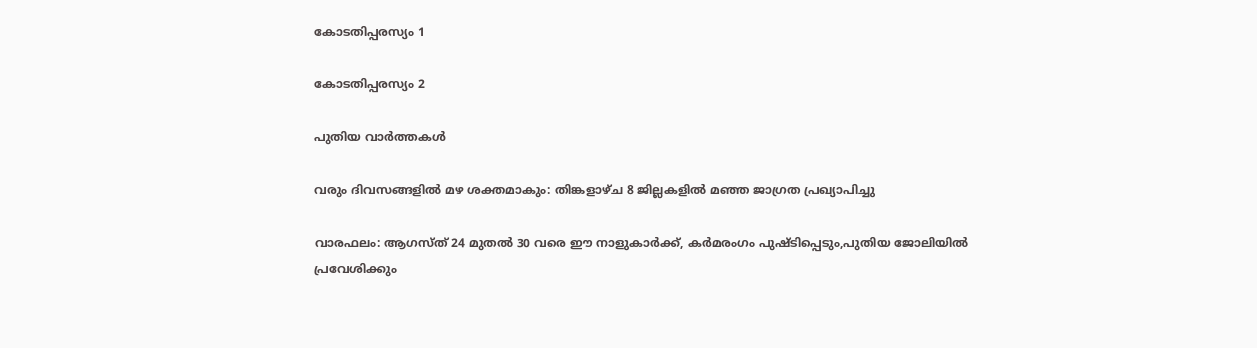കോടതിപ്പരസ്യം 1

കോടതിപ്പരസ്യം 2

പുതിയ വാര്‍ത്തകള്‍

വരും ദിവസങ്ങളില്‍ മഴ ശക്തമാകും: തിങ്കളാഴ്ച 8 ജില്ലകളില്‍ മഞ്ഞ ജാഗ്രത പ്രഖ്യാപിച്ചു

വാരഫലം: ആഗസ്ത് 24 മുതല്‍ 30 വരെ ഈ നാളുകാര്‍ക്ക്, കര്‍മരംഗം പുഷ്ടിപ്പെടും,പുതിയ ജോലിയില്‍ പ്രവേശിക്കും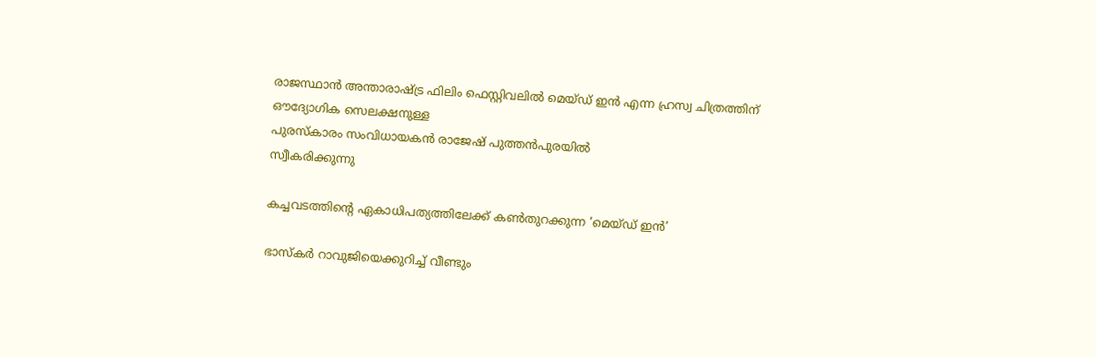രാജസ്ഥാന്‍ അന്താരാഷ്ട്ര ഫിലിം ഫെസ്റ്റിവലില്‍ മെയ്ഡ് ഇന്‍ എന്ന ഹ്രസ്വ ചിത്രത്തിന് ഔദ്യോഗിക സെലക്ഷനുള്ള
പുരസ്‌കാരം സംവിധായകന്‍ രാജേഷ് പുത്തന്‍പുരയില്‍
സ്വീകരിക്കുന്നു

കച്ചവടത്തിന്റെ ഏകാധിപത്യത്തിലേക്ക് കണ്‍തുറക്കുന്ന ‘മെയ്ഡ് ഇന്‍’

ഭാസ്‌കര്‍ റാവുജിയെക്കുറിച്ച് വീണ്ടും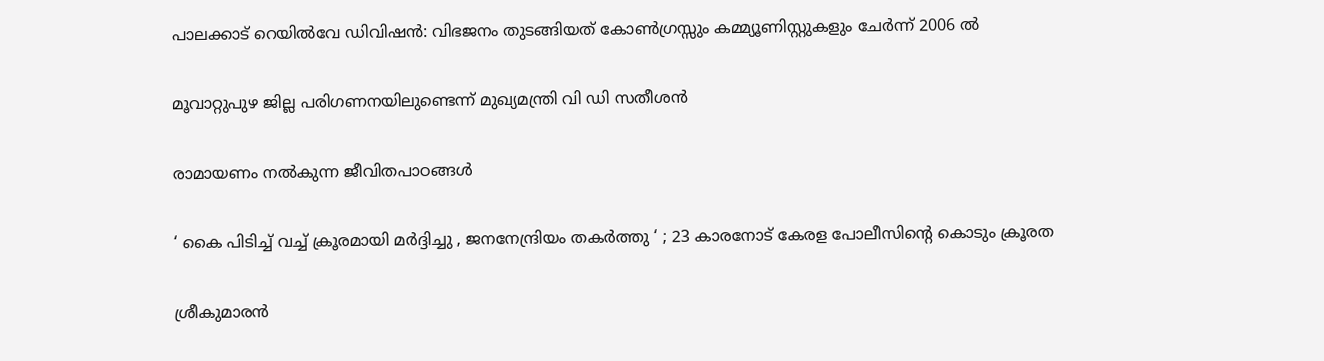പാലക്കാട് റെയിൽവേ ഡിവിഷൻ: വിഭജനം തുടങ്ങിയത് കോൺഗ്രസ്സും കമ്മ്യൂണിസ്റ്റുകളും ചേർന്ന് 2006 ൽ

മൂവാറ്റുപുഴ ജില്ല പരിഗണനയിലുണ്ടെന്ന് മുഖ്യമന്ത്രി വി ഡി സതീശന്‍

രാമായണം നല്‍കുന്ന ജീവിതപാഠങ്ങള്‍

‘ കൈ പിടിച്ച് വച്ച് ക്രൂരമായി മർദ്ദിച്ചു , ജനനേന്ദ്രിയം തകർത്തു ‘ ; 23 കാരനോട് കേരള പോലീസിന്റെ കൊടും ക്രൂരത

ശ്രീകുമാരന്‍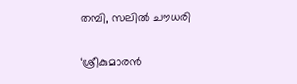തമ്പി, സലില്‍ ചൗധരി

‘ശ്രീകുമാരന്‍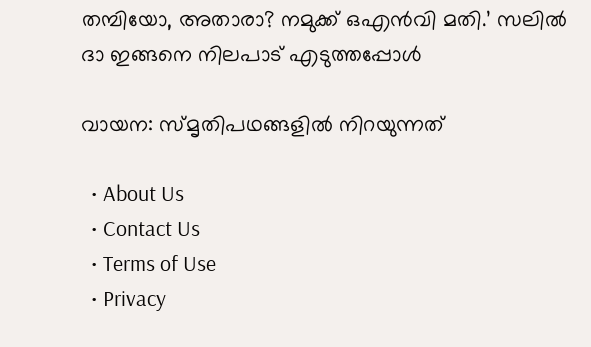തമ്പിയോ, അതാരാ? നമുക്ക് ഒഎന്‍വി മതി.’ സലില്‍ ദാ ഇങ്ങനെ നിലപാട് എടുത്തപ്പോള്‍

വായന: സ്മൃതിപഥങ്ങളില്‍ നിറയുന്നത്

  • About Us
  • Contact Us
  • Terms of Use
  • Privacy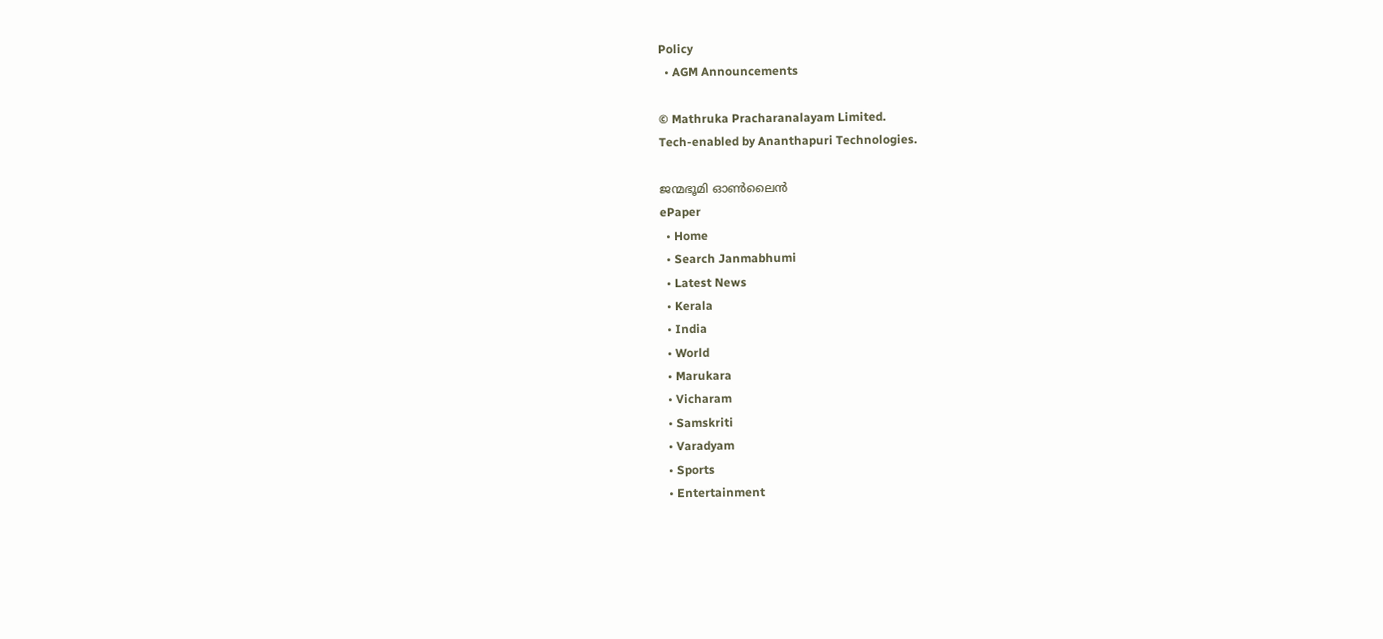Policy
  • AGM Announcements

© Mathruka Pracharanalayam Limited.
Tech-enabled by Ananthapuri Technologies.

ജന്മഭൂമി ഓണ്‍ലൈന്‍
ePaper
  • Home
  • Search Janmabhumi
  • Latest News
  • Kerala
  • India
  • World
  • Marukara
  • Vicharam
  • Samskriti
  • Varadyam
  • Sports
  • Entertainment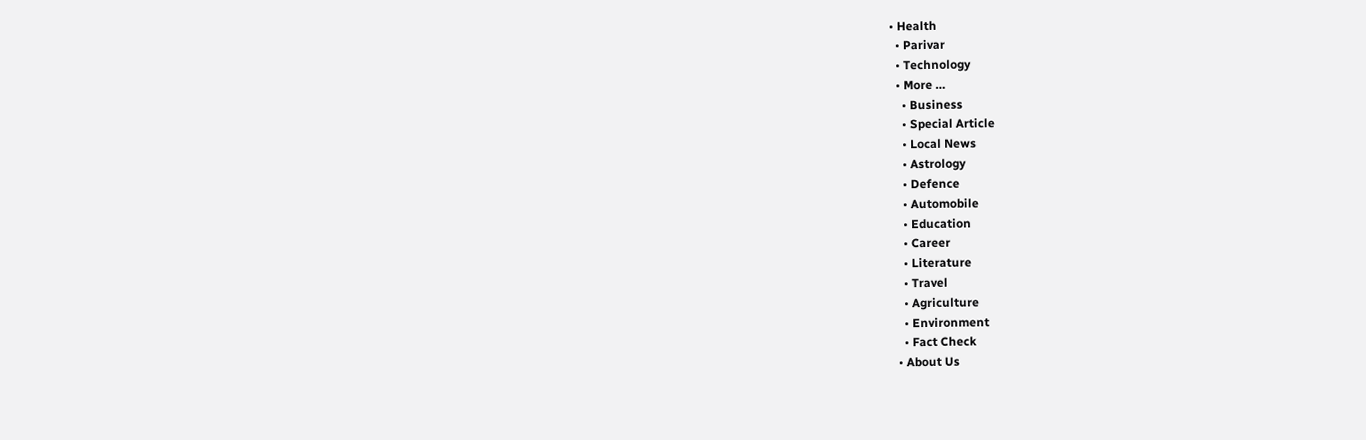• Health
  • Parivar
  • Technology
  • More …
    • Business
    • Special Article
    • Local News
    • Astrology
    • Defence
    • Automobile
    • Education
    • Career
    • Literature
    • Travel
    • Agriculture
    • Environment
    • Fact Check
  • About Us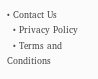• Contact Us
  • Privacy Policy
  • Terms and Conditions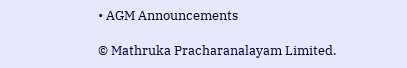• AGM Announcements

© Mathruka Pracharanalayam Limited.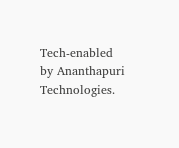Tech-enabled by Ananthapuri Technologies.